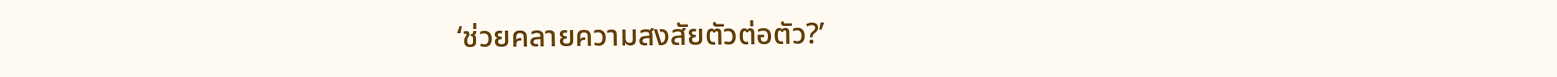‘ช่วยคลายความสงสัยตัวต่อตัว?’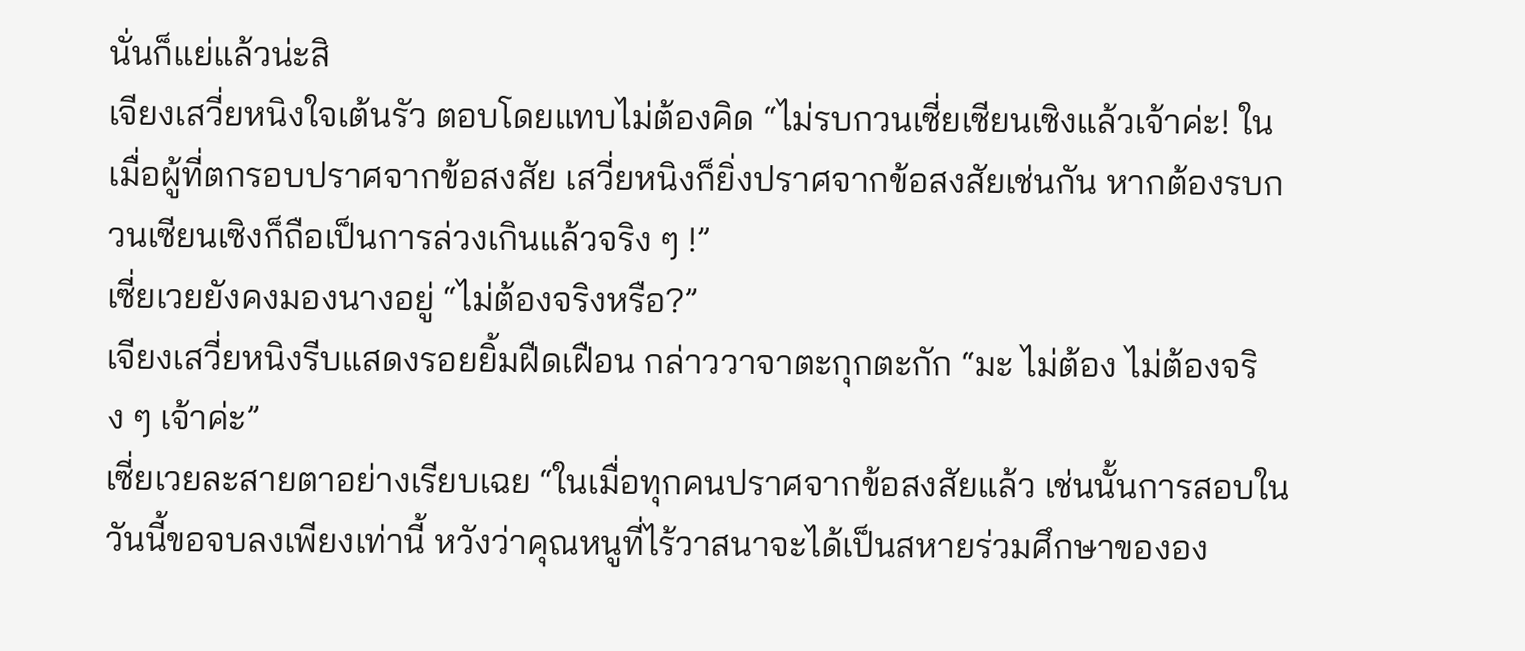นั่นก็แย่แล้วน่ะสิ
เจียงเสวี่ยหนิงใจเต้นรัว ตอบโดยแทบไม่ต้องคิด “ไม่รบกวนเซี่ยเซียนเซิงแล้วเจ้าค่ะ! ในเมื่อผู้ที่ตกรอบปราศจากข้อสงสัย เสวี่ยหนิงก็ยิ่งปราศจากข้อสงสัยเช่นกัน หากต้องรบกวนเซียนเซิงก็ถือเป็นการล่วงเกินแล้วจริง ๆ !”
เซี่ยเวยยังคงมองนางอยู่ “ไม่ต้องจริงหรือ?”
เจียงเสวี่ยหนิงรีบแสดงรอยยิ้มฝืดเฝือน กล่าววาจาตะกุกตะกัก “มะ ไม่ต้อง ไม่ต้องจริง ๆ เจ้าค่ะ”
เซี่ยเวยละสายตาอย่างเรียบเฉย “ในเมื่อทุกคนปราศจากข้อสงสัยแล้ว เช่นนั้นการสอบในวันนี้ขอจบลงเพียงเท่านี้ หวังว่าคุณหนูที่ไร้วาสนาจะได้เป็นสหายร่วมศึกษาขององ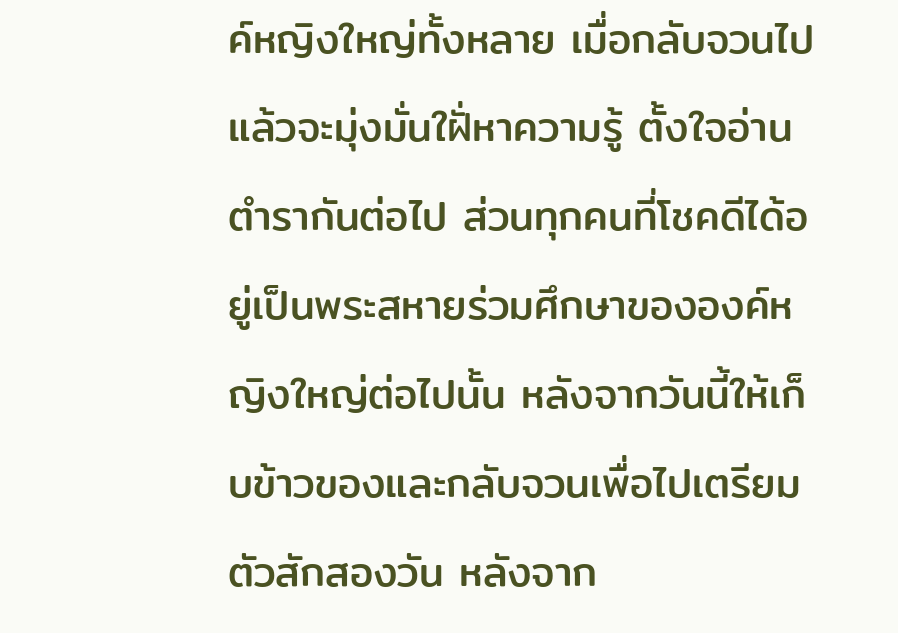ค์หญิงใหญ่ทั้งหลาย เมื่อกลับจวนไปแล้วจะมุ่งมั่นใฝั่หาความรู้ ตั้งใจอ่านตำรากันต่อไป ส่วนทุกคนที่โชคดีได้อยู่เป็นพระสหายร่วมศึกษาขององค์หญิงใหญ่ต่อไปนั้น หลังจากวันนี้ให้เก็บข้าวของและกลับจวนเพื่อไปเตรียมตัวสักสองวัน หลังจาก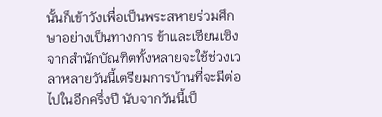นั้นก็เข้าวังเพื่อเป็นพระสหายร่วมศึกษาอย่างเป็นทางการ ข้าและเซียนเซิงจากสำนักบัณฑิตทั้งหลายจะใช้ช่วงเวลาหลายวันนี้เตรียมการบ้านที่จะมีต่อไปในอีกครึ่งปี นับจากวันนี้เป็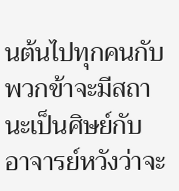นต้นไปทุกคนกับพวกข้าจะมีสถานะเป็นศิษย์กับอาจารย์หวังว่าจะ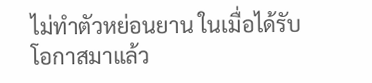ไม่ทำตัวหย่อนยาน ในเมื่อได้รับโอกาสมาแล้ว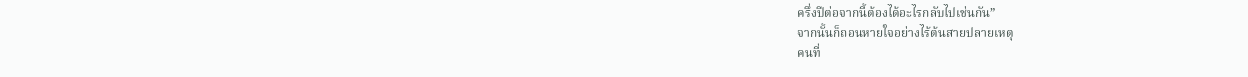ครึ่งปีต่อจากนี้ต้องได้อะไรกลับไปเช่นกัน”
จากนั้นก็ถอนหายใจอย่างไร้ต้นสายปลายเหตุ
คนที่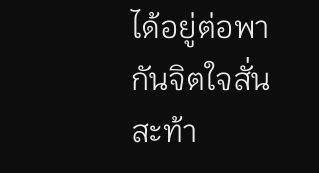ได้อยู่ต่อพากันจิตใจสั่นสะท้า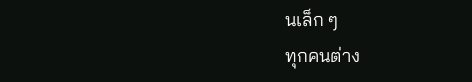นเล็ก ๆ
ทุกคนต่าง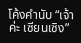โค้งคำนับ “เจ้าค่ะ เซียนเซิง”